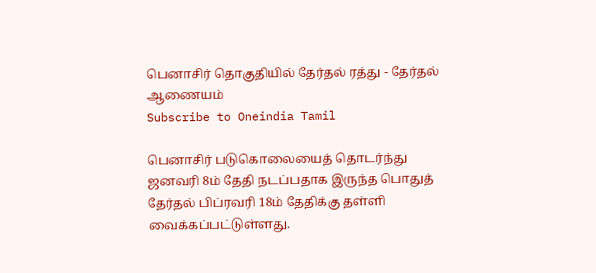பெனாசிர் தொகுதியில் தேர்தல் ரத்து - தேர்தல் ஆணையம்
Subscribe to Oneindia Tamil

பெனாசிர் படுகொலையைத் தொடர்ந்து ஜனவரி 8ம் தேதி நடப்பதாக இருந்த பொதுத் தேர்தல் பிப்ரவரி 18ம் தேதிக்கு தள்ளி வைக்கப்பட்டுள்ளது.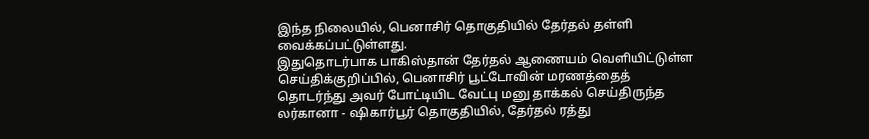இந்த நிலையில், பெனாசிர் தொகுதியில் தேர்தல் தள்ளி வைக்கப்பட்டுள்ளது.
இதுதொடர்பாக பாகிஸ்தான் தேர்தல் ஆணையம் வெளியிட்டுள்ள செய்திக்குறிப்பில், பெனாசிர் பூட்டோவின் மரணத்தைத் தொடர்ந்து அவர் போட்டியிட வேட்பு மனு தாக்கல் செய்திருந்த லர்கானா - ஷிகார்பூர் தொகுதியில், தேர்தல் ரத்து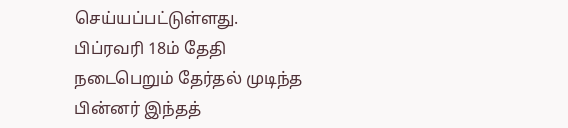செய்யப்பட்டுள்ளது.
பிப்ரவரி 18ம் தேதி நடைபெறும் தேர்தல் முடிந்த பின்னர் இந்தத்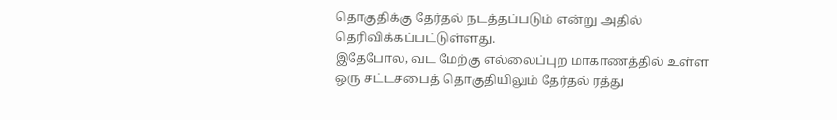தொகுதிக்கு தேர்தல் நடத்தப்படும் என்று அதில் தெரிவிக்கப்பட்டுள்ளது.
இதேபோல, வட மேற்கு எல்லைப்புற மாகாணத்தில் உள்ள ஒரு சட்டசபைத் தொகுதியிலும் தேர்தல் ரத்து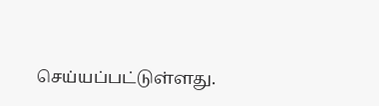செய்யப்பட்டுள்ளது.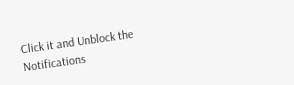Click it and Unblock the Notifications